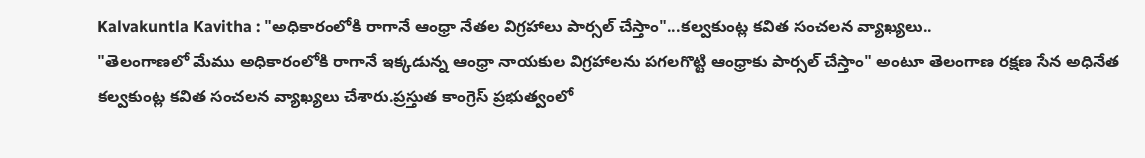Kalvakuntla Kavitha : "అధికారంలోకి రాగానే ఆంధ్రా నేతల విగ్రహాలు పార్సల్ చేస్తాం"...కల్వకుంట్ల కవిత సంచలన వ్యాఖ్యలు..
"తెలంగాణలో మేము అధికారంలోకి రాగానే ఇక్కడున్న ఆంధ్రా నాయకుల విగ్రహాలను పగలగొట్టి ఆంధ్రాకు పార్సల్ చేస్తాం" అంటూ తెలంగాణ రక్షణ సేన అధినేత కల్వకుంట్ల కవిత సంచలన వ్యాఖ్యలు చేశారు.ప్రస్తుత కాంగ్రెస్ ప్రభుత్వంలో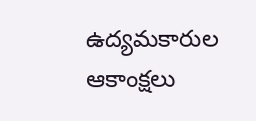ఉద్యమకారుల ఆకాంక్షలు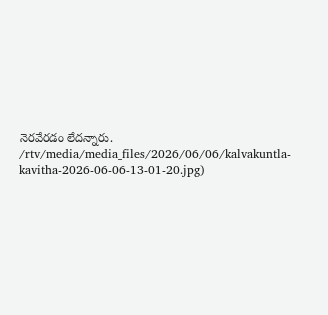నెరవేరడం లేదన్నారు.
/rtv/media/media_files/2026/06/06/kalvakuntla-kavitha-2026-06-06-13-01-20.jpg)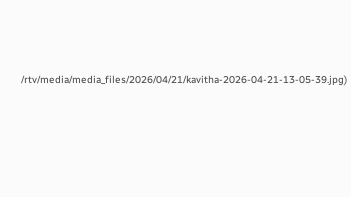/rtv/media/media_files/2026/04/21/kavitha-2026-04-21-13-05-39.jpg)